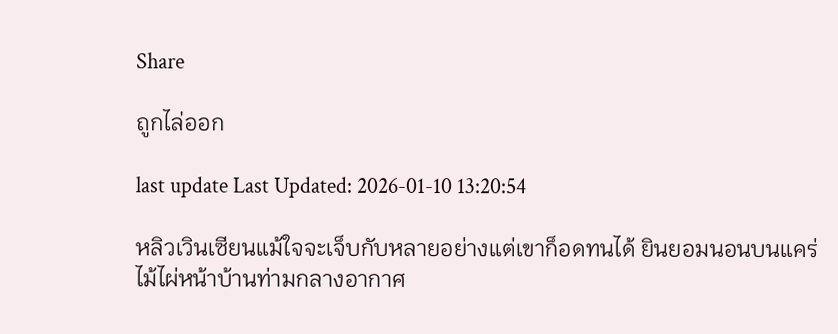Share

ถูกไล่ออก

last update Last Updated: 2026-01-10 13:20:54

หลิวเวินเซียนแม้ใจจะเจ็บกับหลายอย่างแต่เขาก็อดทนได้ ยินยอมนอนบนแคร่ไม้ไผ่หน้าบ้านท่ามกลางอากาศ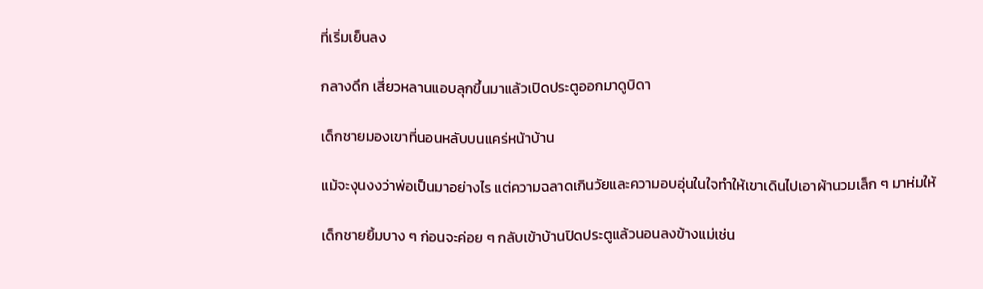ที่เริ่มเย็นลง

กลางดึก เสี่ยวหลานแอบลุกขึ้นมาแล้วเปิดประตูออกมาดูบิดา

เด็กชายมองเขาที่นอนหลับบนแคร่หน้าบ้าน

แม้จะงุนงงว่าพ่อเป็นมาอย่างไร แต่ความฉลาดเกินวัยและความอบอุ่นในใจทำให้เขาเดินไปเอาผ้านวมเล็ก ๆ มาห่มให้

เด็กชายยิ้มบาง ๆ ก่อนจะค่อย ๆ กลับเข้าบ้านปิดประตูแล้วนอนลงข้างแม่เช่น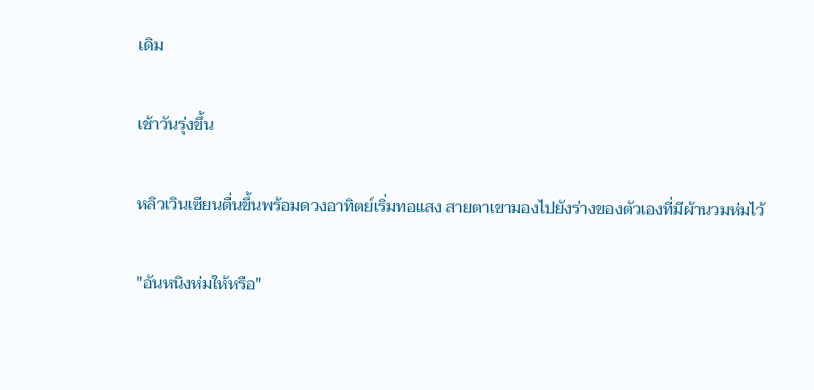เดิม

เช้าวันรุ่งขึ้น

หลิวเวินเซียนตื่นขึ้นพร้อมดวงอาทิตย์เริ่มทอแสง สายตาเขามองไปยังร่างของตัวเองที่มีผ้านวมห่มไว้

"อันหนิงห่มให้หรือ"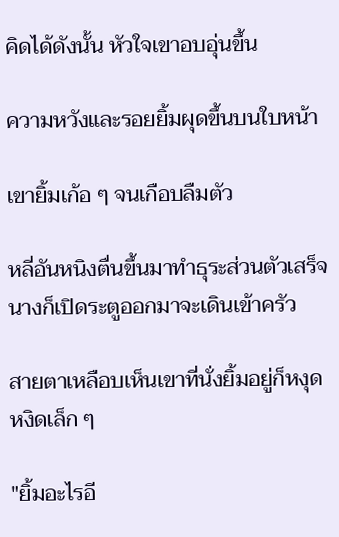คิดได้ดังนั้น หัวใจเขาอบอุ่นขึ้น

ความหวังและรอยยิ้มผุดขึ้นบนใบหน้า

เขายิ้มเก้อ ๆ จนเกือบลืมตัว

หลี่อันหนิงตื่นขึ้นมาทำธุระส่วนตัวเสร็จ นางก็เปิดระตูออกมาจะเดินเข้าครัว

สายตาเหลือบเห็นเขาที่นั่งยิ้มอยู่ก็หงุดหงิดเล็ก ๆ

"ยิ้มอะไรอี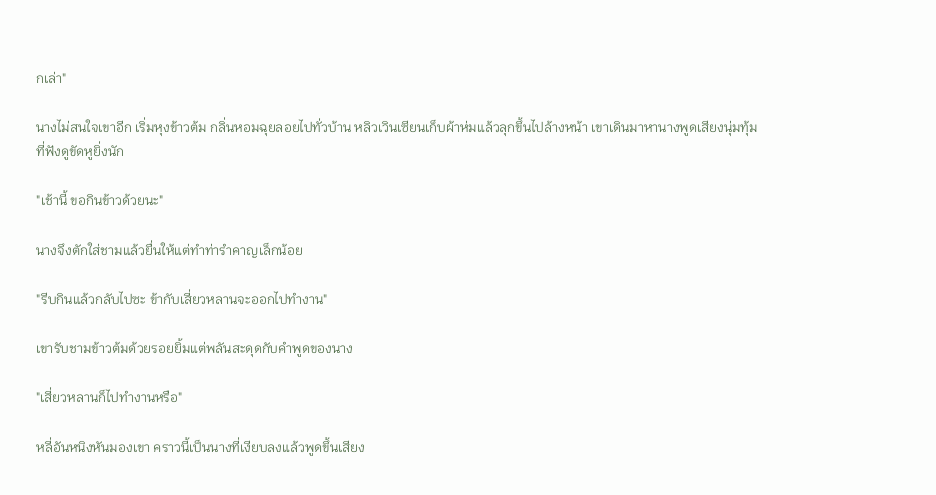กเล่า"

นางไม่สนใจเขาอีก เริ่มหุงข้าวต้ม กลิ่นหอมฉุยลอยไปทั่วบ้าน หลิวเวินเซียนเก็บผ้าห่มแล้วลุกขึ้นไปล้างหน้า เขาเดินมาหานางพูดเสียงนุ่มทุ้มที่ฟังดูขัดหูยิ่งนัก

"เช้านี้ ขอกินข้าวด้วยนะ"

นางจึงตักใส่ชามแล้วยื่นให้แต่ทำท่ารำคาญเล็กน้อย

"รีบกินแล้วกลับไปซะ ข้ากับเสี่ยวหลานจะออกไปทำงาน"

เขารับชามข้าวต้มด้วยรอยยิ้มแต่พลันสะดุดกับคำพูดของนาง

"เสี่ยวหลานก็ไปทำงานหรือ"

หลี่อันหนิงหันมองเขา คราวนี้เป็นนางที่เงียบลงแล้วพูดขึ้นเสียง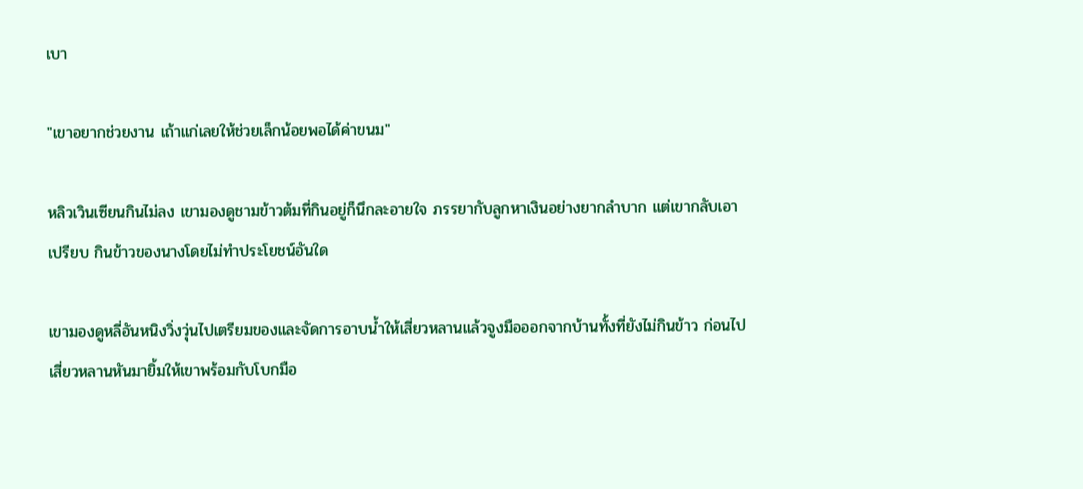เบา

"เขาอยากช่วยงาน เถ้าแก่เลยให้ช่วยเล็กน้อยพอได้ค่าขนม"

หลิวเวินเซียนกินไม่ลง เขามองดูชามข้าวต้มที่กินอยู่ก็นึกละอายใจ ภรรยากับลูกหาเงินอย่างยากลำบาก แต่เขากลับเอาเปรียบ กินข้าวของนางโดยไม่ทำประโยชน์อันใด

เขามองดูหลี่อันหนิงวิ่งวุ่นไปเตรียมของและจัดการอาบน้ำให้เสี่ยวหลานแล้วจูงมือออกจากบ้านทั้งที่ยังไม่กินข้าว ก่อนไปเสี่ยวหลานหันมายิ้มให้เขาพร้อมกับโบกมือ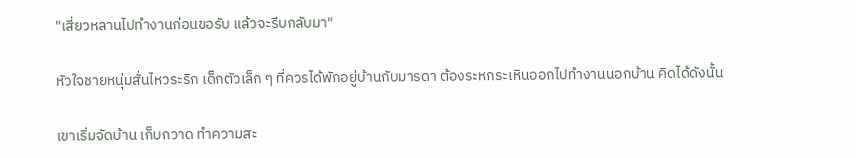"เสี่ยวหลานไปทำงานก่อนขอรับ แล้วจะรีบกลับมา"

หัวใจชายหนุ่มสั่นไหวระริก เด็กตัวเล็ก ๆ ที่ควรได้พักอยู่บ้านกับมารดา ต้องระหกระเหินออกไปทำงานนอกบ้าน คิดได้ดังนั้น

เขาเริ่มจัดบ้าน เก็บกวาด ทำความสะ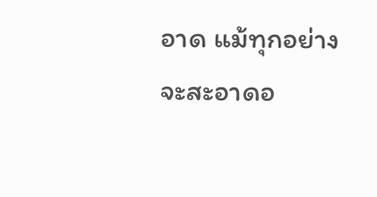อาด แม้ทุกอย่างจะสะอาดอ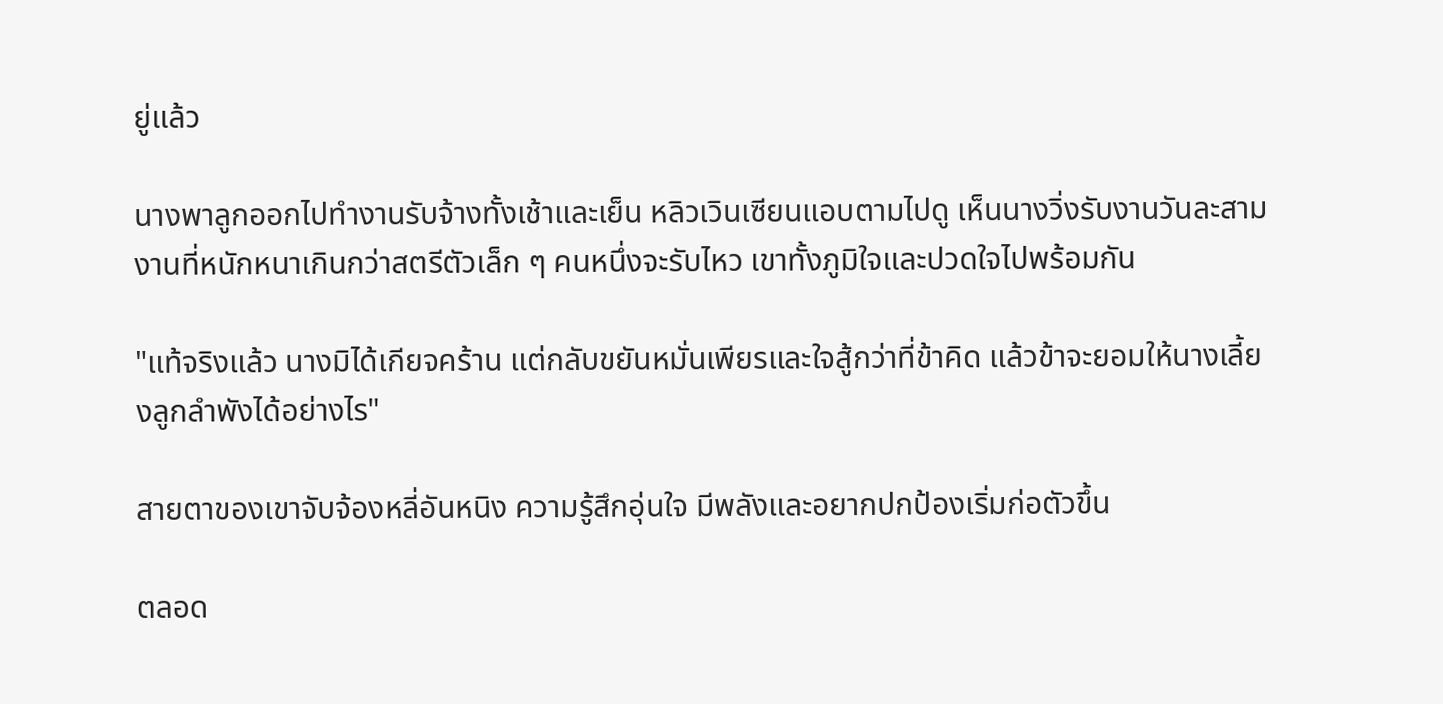ยู่แล้ว

นางพาลูกออกไปทำงานรับจ้างทั้งเช้าและเย็น หลิวเวินเซียนแอบตามไปดู เห็นนางวิ่งรับงานวันละสามงานที่หนักหนาเกินกว่าสตรีตัวเล็ก ๆ คนหนึ่งจะรับไหว เขาทั้งภูมิใจและปวดใจไปพร้อมกัน

"แท้จริงแล้ว นางมิได้เกียจคร้าน แต่กลับขยันหมั่นเพียรและใจสู้กว่าที่ข้าคิด แล้วข้าจะยอมให้นางเลี้ยงลูกลำพังได้อย่างไร"

สายตาของเขาจับจ้องหลี่อันหนิง ความรู้สึกอุ่นใจ มีพลังและอยากปกป้องเริ่มก่อตัวขึ้น

ตลอด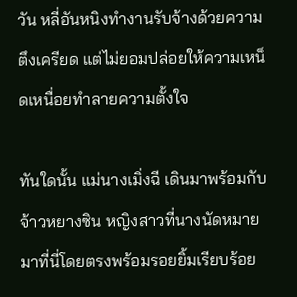วัน หลี่อันหนิงทำงานรับจ้างด้วยความตึงเครียด แต่ไม่ยอมปล่อยให้ความเหน็ดเหนื่อยทำลายความตั้งใจ

ทันใดนั้น แม่นางเมิ่งฉี เดินมาพร้อมกับจ้าวหยางซิน หญิงสาวที่นางนัดหมายมาที่นี่โดยตรงพร้อมรอยยิ้มเรียบร้อย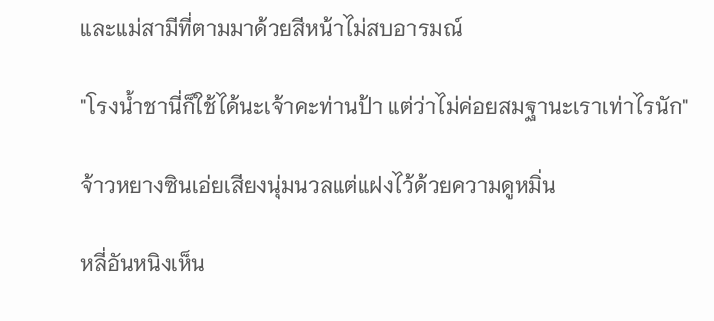และแม่สามีที่ตามมาด้วยสีหน้าไม่สบอารมณ์

"โรงน้ำชานี่ก็ใช้ได้นะเจ้าคะท่านป้า แต่ว่าไม่ค่อยสมฐานะเราเท่าไรนัก"

จ้าวหยางซินเอ่ยเสียงนุ่มนวลแต่แฝงไว้ด้วยความดูหมิ่น

หลี่อันหนิงเห็น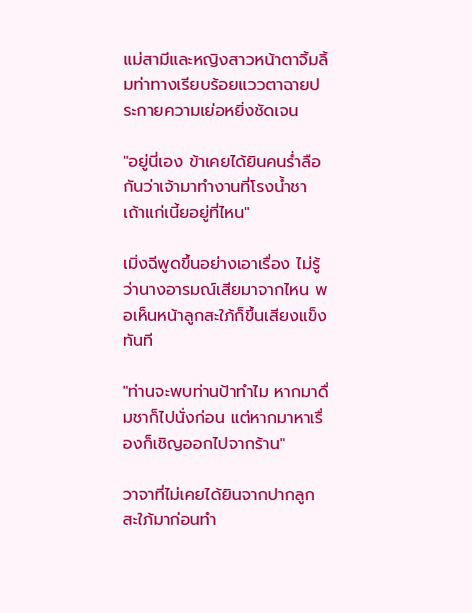แม่สามีและหญิงสาวหน้าตาจิ้มลิ้มท่าทางเรียบร้อยแววตาฉายประกายความเย่อหยิ่งชัดเจน

"อยู่นี่เอง ข้าเคยได้ยินคนร่ำลือกันว่าเจ้ามาทำงานที่โรงน้ำชา เถ้าแก่เนี้ยอยู่ที่ไหน"

เมิ่งฉีพูดขึ้นอย่างเอาเรื่อง ไม่รู้ว่านางอารมณ์เสียมาจากไหน พอเห็นหน้าลูกสะใภ้ก็ขึ้นเสียงแข็งทันที

"ท่านจะพบท่านป้าทำไม หากมาดื่มชาก็ไปนั่งก่อน แต่หากมาหาเรื่องก็เชิญออกไปจากร้าน"

วาจาที่ไม่เคยได้ยินจากปากลูกสะใภ้มาก่อนทำ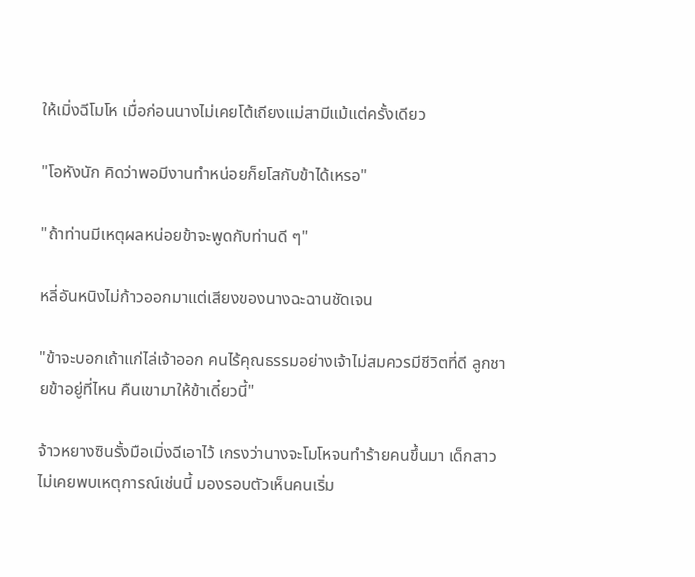ให้เมิ่งฉีโมโห เมื่อก่อนนางไม่เคยโต้เถียงแม่สามีแม้แต่ครั้งเดียว

"โอหังนัก คิดว่าพอมีงานทำหน่อยก็ยโสกับข้าได้เหรอ"

"ถ้าท่านมีเหตุผลหน่อยข้าจะพูดกับท่านดี ๆ"

หลี่อันหนิงไม่ก้าวออกมาแต่เสียงของนางฉะฉานชัดเจน

"ข้าจะบอกเถ้าแก่ไล่เจ้าออก คนไร้คุณธรรมอย่างเจ้าไม่สมควรมีชีวิตที่ดี ลูกชายข้าอยู่ที่ไหน คืนเขามาให้ข้าเดี๋ยวนี้"

จ้าวหยางซินรั้งมือเมิ่งฉีเอาไว้ เกรงว่านางจะโมโหจนทำร้ายคนขึ้นมา เด็กสาวไม่เคยพบเหตุการณ์เช่นนี้ มองรอบตัวเห็นคนเริ่ม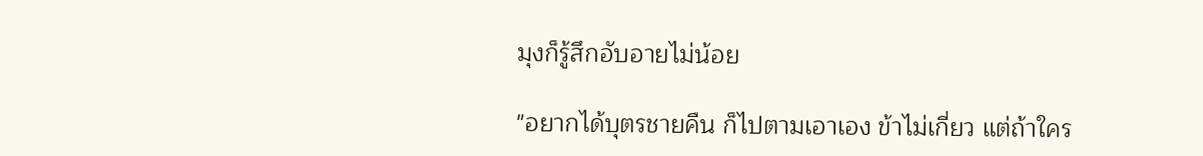มุงก็รู้สึกอับอายไม่น้อย

"อยากได้บุตรชายคืน ก็ไปตามเอาเอง ข้าไม่เกี่ยว แต่ถ้าใคร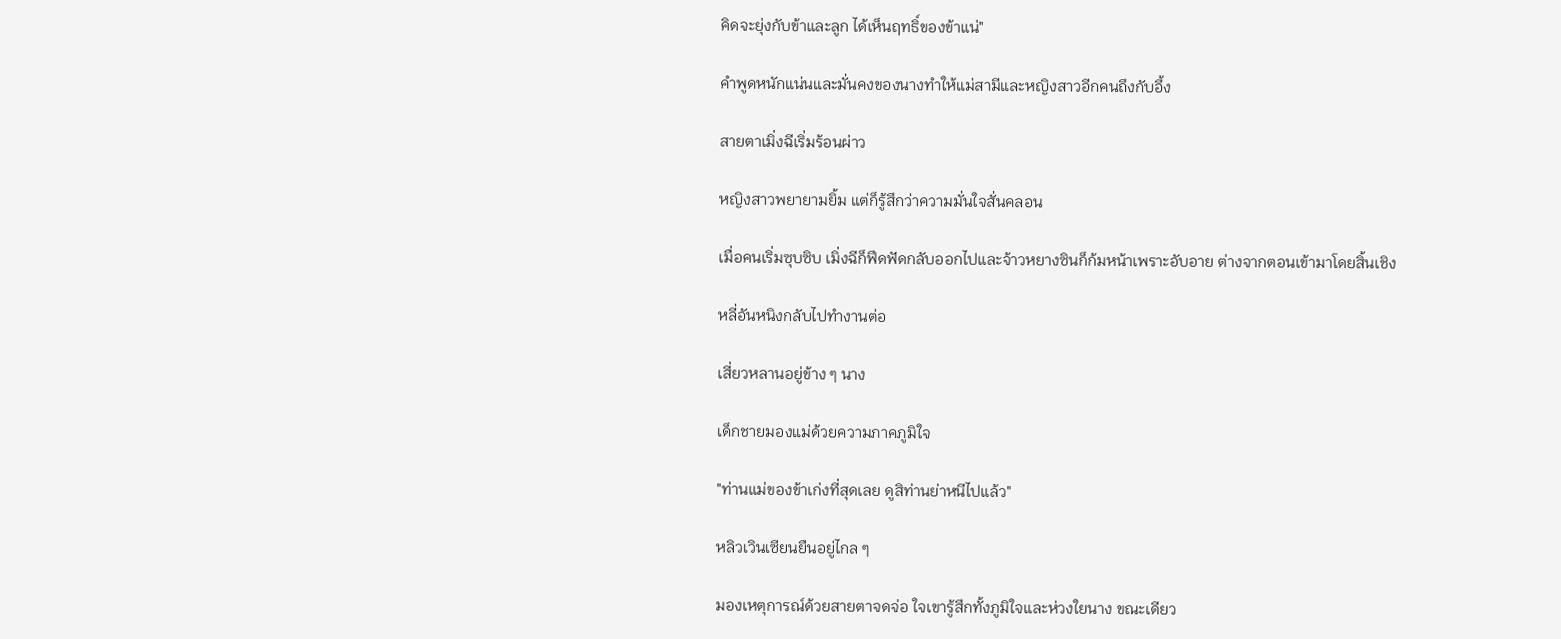คิดจะยุ่งกับข้าและลูก ได้เห็นฤทธิ์ของข้าแน่"

คำพูดหนักแน่นและมั่นคงของนางทำให้แม่สามีและหญิงสาวอีกคนถึงกับอึ้ง

สายตาเมิ่งฉีเริ่มร้อนผ่าว

หญิงสาวพยายามยิ้ม แต่ก็รู้สึกว่าความมั่นใจสั่นคลอน

เมื่อคนเริ่มซุบซิบ เมิ่งฉีก็ฟึดฟัดกลับออกไปและจ้าวหยางซินก็ก้มหน้าเพราะอับอาย ต่างจากตอนเข้ามาโดยสิ้นเชิง

หลี่อันหนิงกลับไปทำงานต่อ

เสี่ยวหลานอยู่ข้าง ๆ นาง

เด็กชายมองแม่ด้วยความภาคภูมิใจ

"ท่านแม่ของข้าเก่งที่สุดเลย ดูสิท่านย่าหนีไปแล้ว"

หลิวเวินเซียนยืนอยู่ไกล ๆ

มองเหตุการณ์ด้วยสายตาจดจ่อ ใจเขารู้สึกทั้งภูมิใจและห่วงใยนาง ขณะเดียว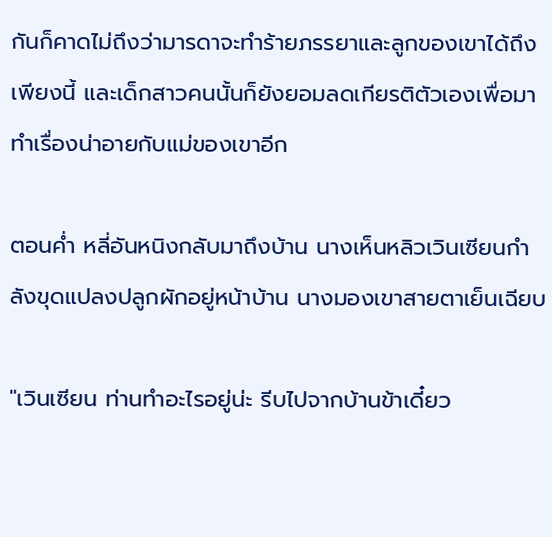กันก็คาดไม่ถึงว่ามารดาจะทำร้ายภรรยาและลูกของเขาได้ถึงเพียงนี้ และเด็กสาวคนนั้นก็ยังยอมลดเกียรติตัวเองเพื่อมาทำเรื่องน่าอายกับแม่ของเขาอีก

ตอนค่ำ หลี่อันหนิงกลับมาถึงบ้าน นางเห็นหลิวเวินเซียนกำลังขุดแปลงปลูกผักอยู่หน้าบ้าน นางมองเขาสายตาเย็นเฉียบ

"เวินเซียน ท่านทำอะไรอยู่น่ะ รีบไปจากบ้านข้าเดี๋ยว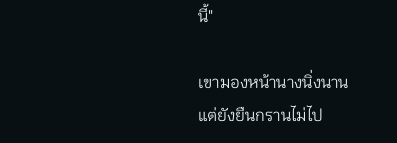นี้"

เขามองหน้านางนิ่งนานแต่ยังยืนกรานไม่ไป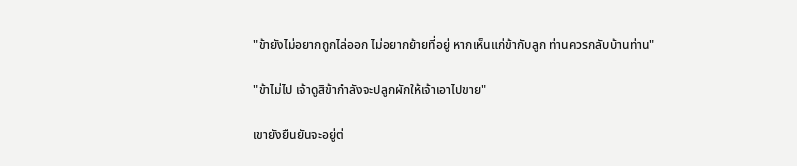"ข้ายังไม่อยากถูกไล่ออก ไม่อยากย้ายที่อยู่ หากเห็นแก่ข้ากับลูก ท่านควรกลับบ้านท่าน"

"ข้าไม่ไป เจ้าดูสิข้ากำลังจะปลูกผักให้เจ้าเอาไปขาย"

เขายังยืนยันจะอยู่ต่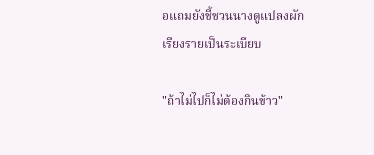อแถมยังชี้ชวนนางดูแปลงผักเรียงรายเป็นระเบียบ

"ถ้าไม่ไปก็ไม่ต้องกินข้าว"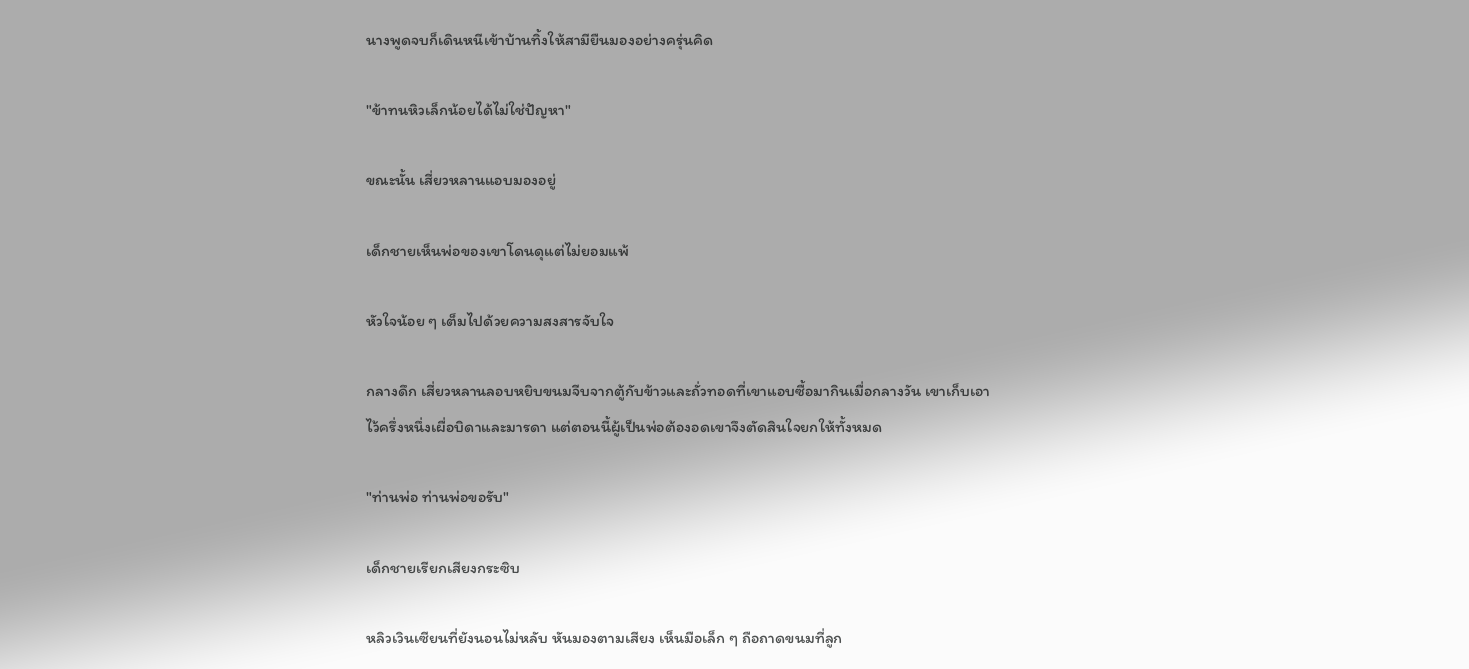นางพูดจบก็เดินหนีเข้าบ้านทิ้งให้สามียืนมองอย่างครุ่นคิด

"ข้าทนหิวเล็กน้อยได้ไม่ใช่ปัญหา"

ขณะนั้น เสี่ยวหลานแอบมองอยู่

เด็กชายเห็นพ่อของเขาโดนดุแต่ไม่ยอมแพ้

หัวใจน้อย ๆ เต็มไปด้วยความสงสารจับใจ

กลางดึก เสี่ยวหลานลอบหยิบขนมจีบจากตู้กับข้าวและถั่วทอดที่เขาแอบซื้อมากินเมื่อกลางวัน เขาเก็บเอาไว้ครึ่งหนึ่งเผื่อบิดาและมารดา แต่ตอนนี้ผู้เป็นพ่อต้องอดเขาจึงตัดสินใจยกให้ทั้งหมด

"ท่านพ่อ ท่านพ่อขอรับ"

เด็กชายเรียกเสียงกระซิบ

หลิวเวินเซียนที่ยังนอนไม่หลับ หันมองตามเสียง เห็นมือเล็ก ๆ ถือถาดขนมที่ลูก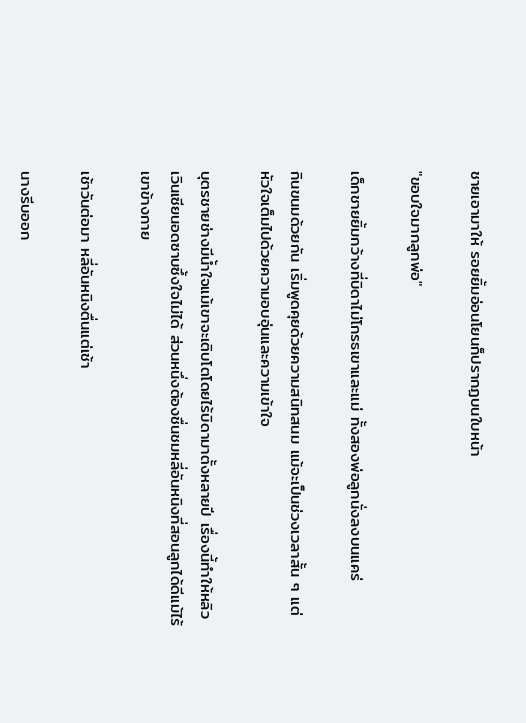ชายเอามาให้ รอยยิ้มอ่อนโยนก็ปรากฏบนใบหน้า

"ขอบใจมากลูกพ่อ"

เด็กชายยิ้มกว้างที่บิดาไม่โกรธเขาและแม่ ทั้งสองพ่อลูกนั่งลงบนแคร่

กินขนมด้วยกัน เริ่มพูดคุยด้วยความสนิทสนม แม้จะเป็นช่วงเวลาสั้น ๆ แต่หัวใจเต็มไปด้วยความอบอุ่นและความเข้าใจ

บุตรชายช่างมีน้ำใจแม้เขาจะเติบโตโดยไร้บิดามาตั้งหลายปี เรื่องนี้ทำให้หลิวเวินเซียนอดซาบซึ้งใจไม่ได้ ส่วนหนึ่งต้องชื่นชมหลี่อันหนิงที่สอนลูกได้ดีแม้ไร้เขาข้างกาย

เช้าวันต่อมา หลี่อันหนิงตื่นแต่เช้า

นางรีบออก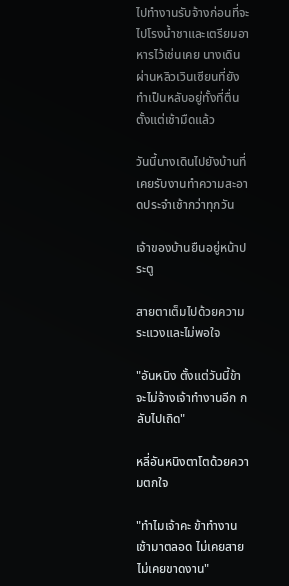ไปทำงานรับจ้างก่อนที่จะไปโรงน้ำชาและเตรียมอาหารไว้เช่นเคย นางเดินผ่านหลิวเวินเซียนที่ยังทำเป็นหลับอยู่ทั้งที่ตื่นตั้งแต่เช้ามืดแล้ว

วันนี้นางเดินไปยังบ้านที่เคยรับงานทำความสะอาดประจำเช้ากว่าทุกวัน

เจ้าของบ้านยืนอยู่หน้าประตู

สายตาเต็มไปด้วยความระแวงและไม่พอใจ

"อันหนิง ตั้งแต่วันนี้ข้าจะไม่จ้างเจ้าทำงานอีก กลับไปเถิด"

หลี่อันหนิงตาโตด้วยความตกใจ

"ทำไมเจ้าคะ ข้าทำงานเช้ามาตลอด ไม่เคยสาย ไม่เคยขาดงาน"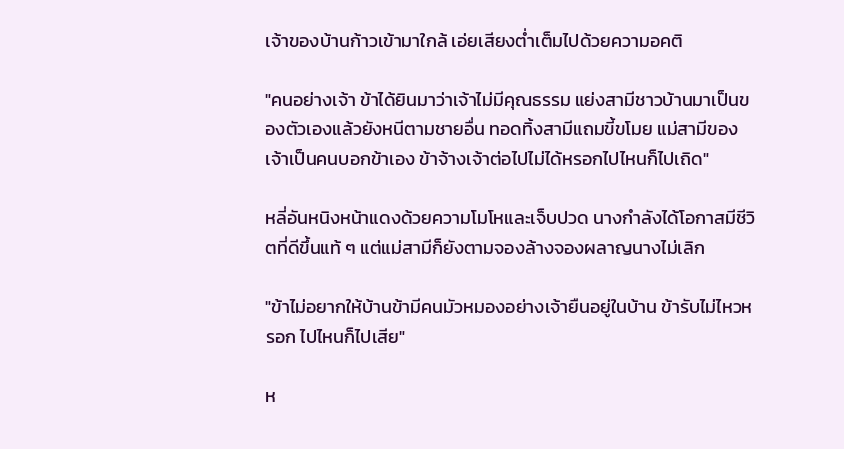เจ้าของบ้านก้าวเข้ามาใกล้ เอ่ยเสียงต่ำเต็มไปด้วยความอคติ

"คนอย่างเจ้า ข้าได้ยินมาว่าเจ้าไม่มีคุณธรรม แย่งสามีชาวบ้านมาเป็นของตัวเองแล้วยังหนีตามชายอื่น ทอดทิ้งสามีแถมขี้ขโมย แม่สามีของเจ้าเป็นคนบอกข้าเอง ข้าจ้างเจ้าต่อไปไม่ได้หรอกไปไหนก็ไปเถิด"

หลี่อันหนิงหน้าแดงด้วยความโมโหและเจ็บปวด นางกำลังได้โอกาสมีชีวิตที่ดีขึ้นแท้ ๆ แต่แม่สามีก็ยังตามจองล้างจองผลาญนางไม่เลิก

"ข้าไม่อยากให้บ้านข้ามีคนมัวหมองอย่างเจ้ายืนอยู่ในบ้าน ข้ารับไม่ไหวหรอก ไปไหนก็ไปเสีย"

ห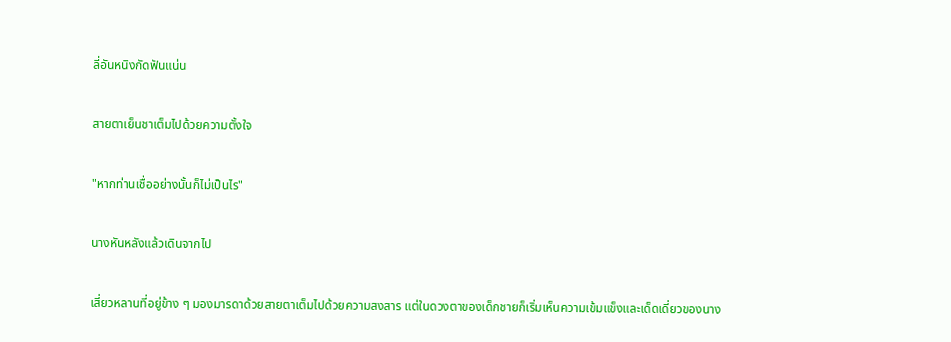ลี่อันหนิงกัดฟันแน่น

สายตาเย็นชาเต็มไปด้วยความตั้งใจ

"หากท่านเชื่ออย่างนั้นก็ไม่เป็นไร"

นางหันหลังแล้วเดินจากไป

เสี่ยวหลานที่อยู่ข้าง ๆ มองมารดาด้วยสายตาเต็มไปด้วยความสงสาร แต่ในดวงตาของเด็กชายก็เริ่มเห็นความเข้มแข็งและเด็ดเดี่ยวของนาง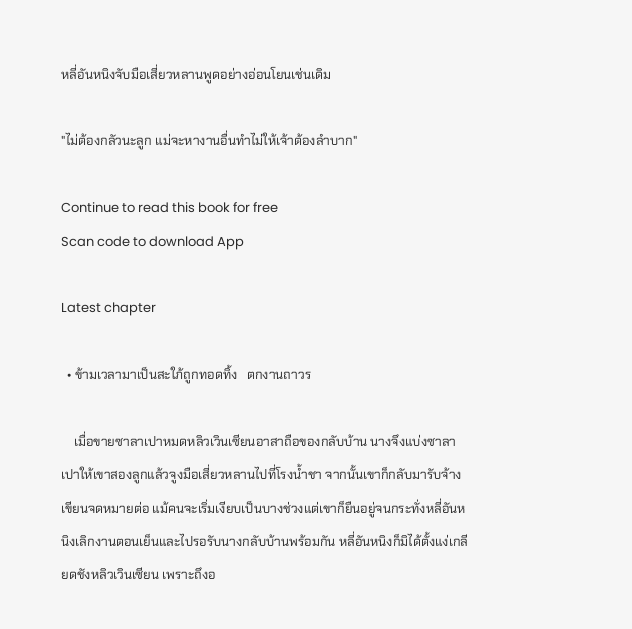หลี่อันหนิงจับมือเสี่ยวหลานพูดอย่างอ่อนโยนเช่นเดิม

"ไม่ต้องกลัวนะลูก แม่จะหางานอื่นทำไม่ให้เจ้าต้องลำบาก"

Continue to read this book for free
Scan code to download App

Latest chapter

  • ข้ามเวลามาเป็นสะใภ้ถูกทอดทิ้ง   ตกงานถาวร

    เมื่อขายซาลาเปาหมดหลิวเวินเซียนอาสาถือของกลับบ้าน นางจึงแบ่งซาลาเปาให้เขาสองลูกแล้วจูงมือเสี่ยวหลานไปที่โรงน้ำชา จากนั้นเขาก็กลับมารับจ้างเขียนจดหมายต่อ แม้คนจะเริ่มเงียบเป็นบางช่วงแต่เขาก็ยืนอยู่จนกระทั่งหลี่อันหนิงเลิกงานตอนเย็นและไปรอรับนางกลับบ้านพร้อมกัน หลี่อันหนิงก็มิได้ตั้งแง่เกลียดชังหลิวเวินเซียน เพราะถึงอ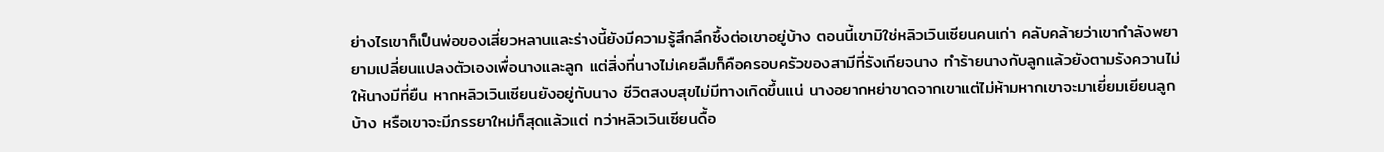ย่างไรเขาก็เป็นพ่อของเสี่ยวหลานและร่างนี้ยังมีความรู้สึกลึกซึ้งต่อเขาอยู่บ้าง ตอนนี้เขามิใช่หลิวเวินเซียนคนเก่า คลับคล้ายว่าเขากำลังพยายามเปลี่ยนแปลงตัวเองเพื่อนางและลูก แต่สิ่งที่นางไม่เคยลืมก็คือครอบครัวของสามีที่รังเกียจนาง ทำร้ายนางกับลูกแล้วยังตามรังควานไม่ให้นางมีที่ยืน หากหลิวเวินเซียนยังอยู่กับนาง ชีวิตสงบสุขไม่มีทางเกิดขึ้นแน่ นางอยากหย่าขาดจากเขาแต่ไม่ห้ามหากเขาจะมาเยี่ยมเยียนลูกบ้าง หรือเขาจะมีภรรยาใหม่ก็สุดแล้วแต่ ทว่าหลิวเวินเซียนดื้อ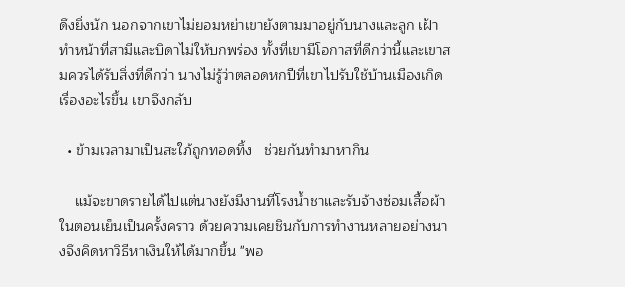ดึงยิ่งนัก นอกจากเขาไม่ยอมหย่าเขายังตามมาอยู่กับนางและลูก เฝ้าทำหน้าที่สามีและบิดาไม่ให้บกพร่อง ทั้งที่เขามีโอกาสที่ดีกว่านี้และเขาสมควรได้รับสิ่งที่ดีกว่า นางไม่รู้ว่าตลอดหกปีที่เขาไปรับใช้บ้านเมืองเกิดเรื่องอะไรขึ้น เขาจึงกลับ

  • ข้ามเวลามาเป็นสะใภ้ถูกทอดทิ้ง   ช่วยกันทำมาหากิน

    แม้จะขาดรายได้ไปแต่นางยังมีงานที่โรงน้ำชาและรับจ้างซ่อมเสื้อผ้าในตอนเย็นเป็นครั้งคราว ด้วยความเคยชินกับการทำงานหลายอย่างนางจึงคิดหาวิธีหาเงินให้ได้มากขึ้น "พอ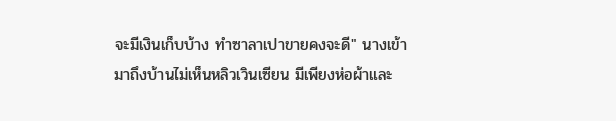จะมีเงินเก็บบ้าง ทำซาลาเปาขายคงจะดี" นางเข้ามาถึงบ้านไม่เห็นหลิวเวินเซียน มีเพียงห่อผ้าและ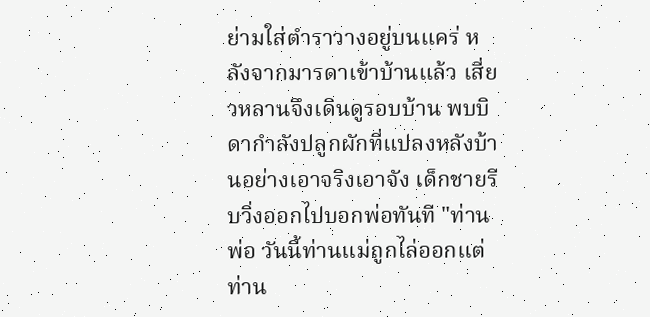ย่ามใส่ตำราวางอยู่บนแคร่ หลังจากมารดาเข้าบ้านแล้ว เสี่ยวหลานจึงเดินดูรอบบ้าน พบบิดากำลังปลูกผักที่แปลงหลังบ้านอย่างเอาจริงเอาจัง เด็กชายรีบวิ่งออกไปบอกพ่อทันที "ท่านพ่อ วันนี้ท่านแม่ถูกไล่ออกแต่ท่าน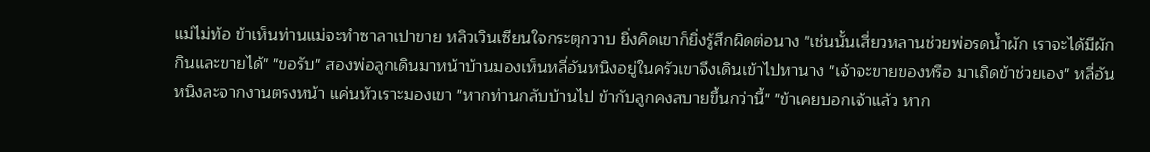แม่ไม่ท้อ ข้าเห็นท่านแม่จะทำซาลาเปาขาย หลิวเวินเซียนใจกระตุกวาบ ยิ่งคิดเขาก็ยิ่งรู้สึกผิดต่อนาง "เช่นนั้นเสี่ยวหลานช่วยพ่อรดน้ำผัก เราจะได้มีผักกินและขายได้" "ขอรับ" สองพ่อลูกเดินมาหน้าบ้านมองเห็นหลี่อันหนิงอยู่ในครัวเขาจึงเดินเข้าไปหานาง "เจ้าจะขายของหรือ มาเถิดข้าช่วยเอง" หลี่อันหนิงละจากงานตรงหน้า แค่นหัวเราะมองเขา "หากท่านกลับบ้านไป ข้ากับลูกคงสบายขึ้นกว่านี้" "ข้าเคยบอกเจ้าแล้ว หาก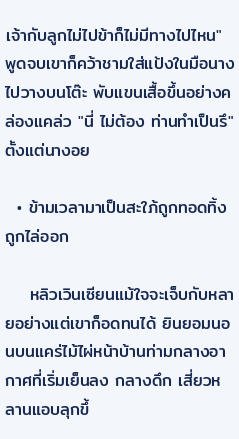เจ้ากับลูกไม่ไปข้าก็ไม่มีทางไปไหน" พูดจบเขาก็คว้าชามใส่แป้งในมือนางไปวางบนโต๊ะ พับแขนเสื้อขึ้นอย่างคล่องแคล่ว "นี่ ไม่ต้อง ท่านทำเป็นรึ" ตั้งแต่นางอย

  • ข้ามเวลามาเป็นสะใภ้ถูกทอดทิ้ง   ถูกไล่ออก

    หลิวเวินเซียนแม้ใจจะเจ็บกับหลายอย่างแต่เขาก็อดทนได้ ยินยอมนอนบนแคร่ไม้ไผ่หน้าบ้านท่ามกลางอากาศที่เริ่มเย็นลง กลางดึก เสี่ยวหลานแอบลุกขึ้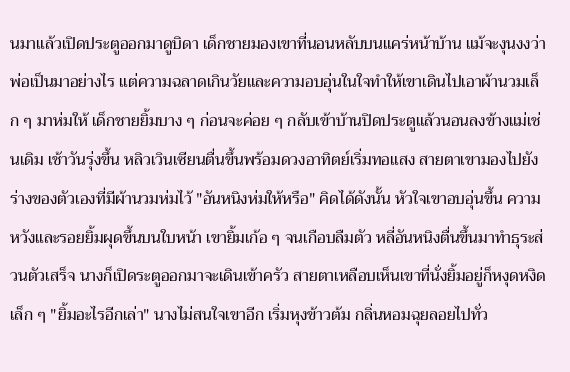นมาแล้วเปิดประตูออกมาดูบิดา เด็กชายมองเขาที่นอนหลับบนแคร่หน้าบ้าน แม้จะงุนงงว่าพ่อเป็นมาอย่างไร แต่ความฉลาดเกินวัยและความอบอุ่นในใจทำให้เขาเดินไปเอาผ้านวมเล็ก ๆ มาห่มให้ เด็กชายยิ้มบาง ๆ ก่อนจะค่อย ๆ กลับเข้าบ้านปิดประตูแล้วนอนลงข้างแม่เช่นเดิม เช้าวันรุ่งขึ้น หลิวเวินเซียนตื่นขึ้นพร้อมดวงอาทิตย์เริ่มทอแสง สายตาเขามองไปยังร่างของตัวเองที่มีผ้านวมห่มไว้ "อันหนิงห่มให้หรือ" คิดได้ดังนั้น หัวใจเขาอบอุ่นขึ้น ความหวังและรอยยิ้มผุดขึ้นบนใบหน้า เขายิ้มเก้อ ๆ จนเกือบลืมตัว หลี่อันหนิงตื่นขึ้นมาทำธุระส่วนตัวเสร็จ นางก็เปิดระตูออกมาจะเดินเข้าครัว สายตาเหลือบเห็นเขาที่นั่งยิ้มอยู่ก็หงุดหงิดเล็ก ๆ "ยิ้มอะไรอีกเล่า" นางไม่สนใจเขาอีก เริ่มหุงข้าวต้ม กลิ่นหอมฉุยลอยไปทั่ว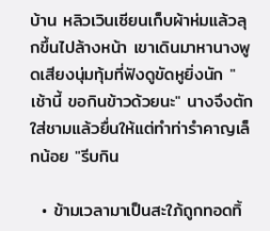บ้าน หลิวเวินเซียนเก็บผ้าห่มแล้วลุกขึ้นไปล้างหน้า เขาเดินมาหานางพูดเสียงนุ่มทุ้มที่ฟังดูขัดหูยิ่งนัก "เช้านี้ ขอกินข้าวด้วยนะ" นางจึงตักใส่ชามแล้วยื่นให้แต่ทำท่ารำคาญเล็กน้อย "รีบกิน

  • ข้ามเวลามาเป็นสะใภ้ถูกทอดทิ้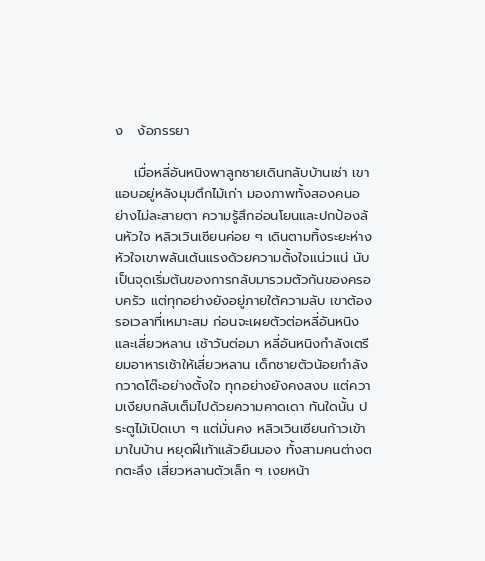ง   ง้อภรรยา

    เมื่อหลี่อันหนิงพาลูกชายเดินกลับบ้านเช่า เขาแอบอยู่หลังมุมตึกไม้เก่า มองภาพทั้งสองคนอย่างไม่ละสายตา ความรู้สึกอ่อนโยนและปกป้องล้นหัวใจ หลิวเวินเซียนค่อย ๆ เดินตามทิ้งระยะห่าง หัวใจเขาพลันเต้นแรงด้วยความตั้งใจแน่วแน่ นับเป็นจุดเริ่มต้นของการกลับมารวมตัวกันของครอบครัว แต่ทุกอย่างยังอยู่ภายใต้ความลับ เขาต้องรอเวลาที่เหมาะสม ก่อนจะเผยตัวต่อหลี่อันหนิงและเสี่ยวหลาน เช้าวันต่อมา หลี่อันหนิงกำลังเตรียมอาหารเช้าให้เสี่ยวหลาน เด็กชายตัวน้อยกำลังกวาดโต๊ะอย่างตั้งใจ ทุกอย่างยังคงสงบ แต่ความเงียบกลับเต็มไปด้วยความคาดเดา ทันใดนั้น ประตูไม้เปิดเบา ๆ แต่มั่นคง หลิวเวินเซียนก้าวเข้ามาในบ้าน หยุดฝีเท้าแล้วยืนมอง ทั้งสามคนต่างตกตะลึง เสี่ยวหลานตัวเล็ก ๆ เงยหน้า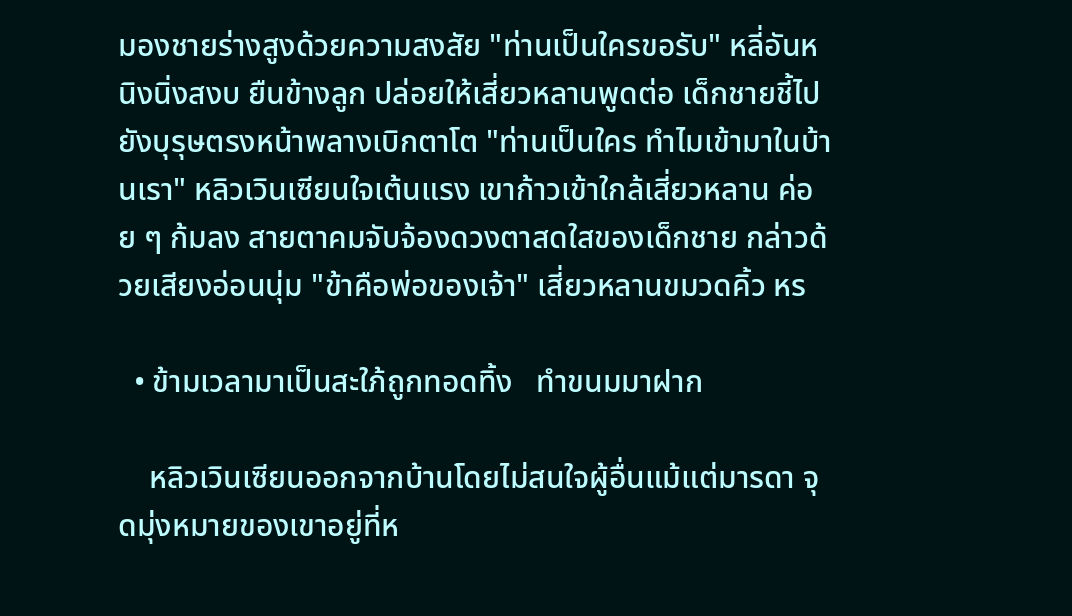มองชายร่างสูงด้วยความสงสัย "ท่านเป็นใครขอรับ" หลี่อันหนิงนิ่งสงบ ยืนข้างลูก ปล่อยให้เสี่ยวหลานพูดต่อ เด็กชายชี้ไปยังบุรุษตรงหน้าพลางเบิกตาโต "ท่านเป็นใคร ทำไมเข้ามาในบ้านเรา" หลิวเวินเซียนใจเต้นแรง เขาก้าวเข้าใกล้เสี่ยวหลาน ค่อย ๆ ก้มลง สายตาคมจับจ้องดวงตาสดใสของเด็กชาย กล่าวด้วยเสียงอ่อนนุ่ม "ข้าคือพ่อของเจ้า" เสี่ยวหลานขมวดคิ้ว หร

  • ข้ามเวลามาเป็นสะใภ้ถูกทอดทิ้ง   ทำขนมมาฝาก

    หลิวเวินเซียนออกจากบ้านโดยไม่สนใจผู้อื่นแม้แต่มารดา จุดมุ่งหมายของเขาอยู่ที่ห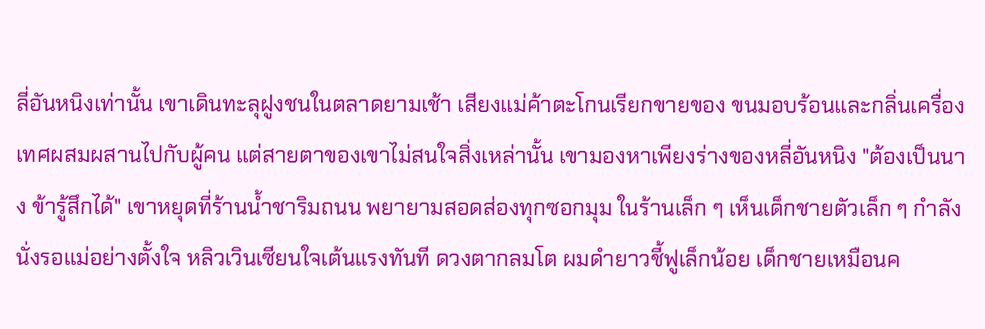ลี่อันหนิงเท่านั้น เขาเดินทะลุฝูงชนในตลาดยามเช้า เสียงแม่ค้าตะโกนเรียกขายของ ขนมอบร้อนและกลิ่นเครื่องเทศผสมผสานไปกับผู้คน แต่สายตาของเขาไม่สนใจสิ่งเหล่านั้น เขามองหาเพียงร่างของหลี่อันหนิง "ต้องเป็นนาง ข้ารู้สึกได้" เขาหยุดที่ร้านน้ำชาริมถนน พยายามสอดส่องทุกซอกมุม ในร้านเล็ก ๆ เห็นเด็กชายตัวเล็ก ๆ กำลังนั่งรอแม่อย่างตั้งใจ หลิวเวินเซียนใจเต้นแรงทันที ดวงตากลมโต ผมดำยาวชี้ฟูเล็กน้อย เด็กชายเหมือนค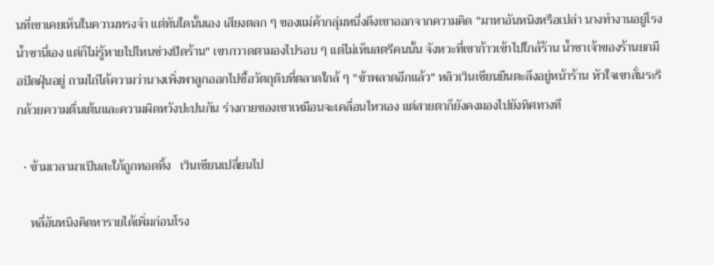นที่เขาเคยเห็นในความทรงจำ แต่ทันใดนั้นเอง เสียงตลก ๆ ของแม่ค้ากลุ่มหนึ่งดึงเขาออกจากความคิด "มาหาอันหนิงหรือเปล่า นางทำงานอยู่โรงน้ำชานี่เอง แต่ก็ไม่รู้หายไปไหนช่วงปิดร้าน" เขากวาดตามองไปรอบ ๆ แต่ไม่เห็นสตรีคนนั้น จังหวะที่เขาก้าวเข้าไปใกล้ร้าน น้ำชาเจ้าของร้านยกมือปัดฝุ่นอยู่ ถามไถ่ได้ความว่านางเพิ่งพาลูกออกไปซื้อวัตถุดิบที่ตลาดใกล้ ๆ "ข้าพลาดอีกแล้ว" หลิวเวินเซียนยืนตะลึงอยู่หน้าร้าน หัวใจเขาสั่นระริกด้วยความตื่นเต้นและความผิดหวังปะปนกัน ร่างกายของเขาเหมือนจะเคลื่อนไหวเอง แต่สายตาก็ยังคงมองไปยังทิศทางที

  • ข้ามเวลามาเป็นสะใภ้ถูกทอดทิ้ง   เวินเซียนเปลี่ยนไป

    หลี่อันหนิงคิดหารายได้เพิ่มก่อนโรง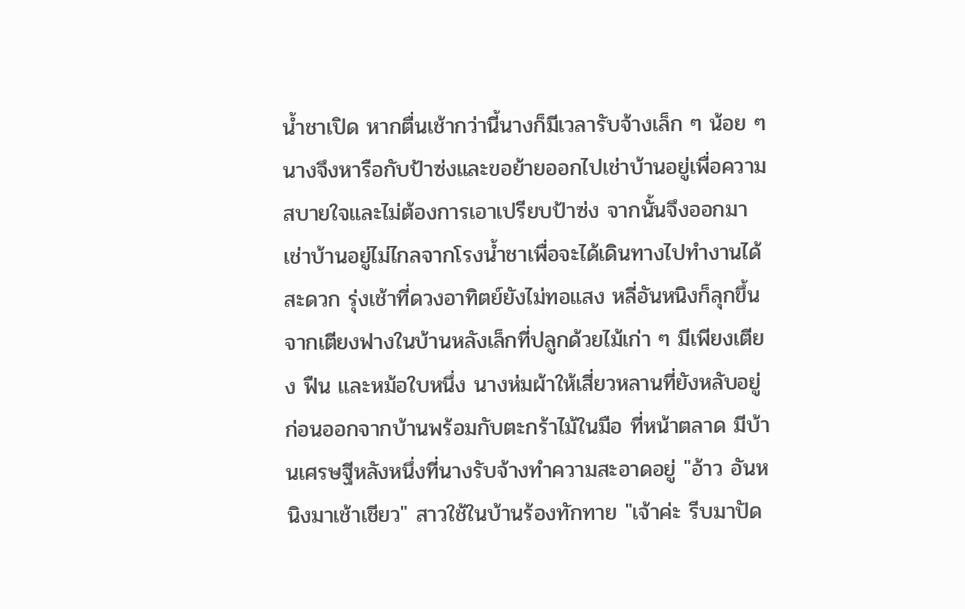น้ำชาเปิด หากตื่นเช้ากว่านี้นางก็มีเวลารับจ้างเล็ก ๆ น้อย ๆ นางจึงหารือกับป้าซ่งและขอย้ายออกไปเช่าบ้านอยู่เพื่อความสบายใจและไม่ต้องการเอาเปรียบป้าซ่ง จากนั้นจึงออกมาเช่าบ้านอยู่ไม่ไกลจากโรงน้ำชาเพื่อจะได้เดินทางไปทำงานได้สะดวก รุ่งเช้าที่ดวงอาทิตย์ยังไม่ทอแสง หลี่อันหนิงก็ลุกขึ้นจากเตียงฟางในบ้านหลังเล็กที่ปลูกด้วยไม้เก่า ๆ มีเพียงเตียง ฟืน และหม้อใบหนึ่ง นางห่มผ้าให้เสี่ยวหลานที่ยังหลับอยู่ ก่อนออกจากบ้านพร้อมกับตะกร้าไม้ในมือ ที่หน้าตลาด มีบ้านเศรษฐีหลังหนึ่งที่นางรับจ้างทำความสะอาดอยู่ "อ้าว อันหนิงมาเช้าเชียว" สาวใช้ในบ้านร้องทักทาย "เจ้าค่ะ รีบมาปัด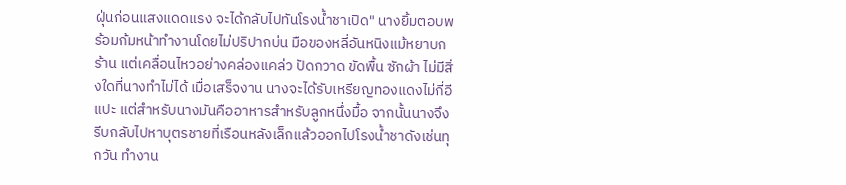ฝุ่นก่อนแสงแดดแรง จะได้กลับไปทันโรงน้ำชาเปิด" นางยิ้มตอบพร้อมก้มหน้าทำงานโดยไม่ปริปากบ่น มือของหลี่อันหนิงแม้หยาบกร้าน แต่เคลื่อนไหวอย่างคล่องแคล่ว ปัดกวาด ขัดพื้น ซักผ้า ไม่มีสิ่งใดที่นางทำไม่ได้ เมื่อเสร็จงาน นางจะได้รับเหรียญทองแดงไม่กี่อีแปะ แต่สำหรับนางมันคืออาหารสำหรับลูกหนึ่งมื้อ จากนั้นนางจึงรีบกลับไปหาบุตรชายที่เรือนหลังเล็กแล้วออกไปโรงน้ำชาดังเช่นทุกวัน ทำงาน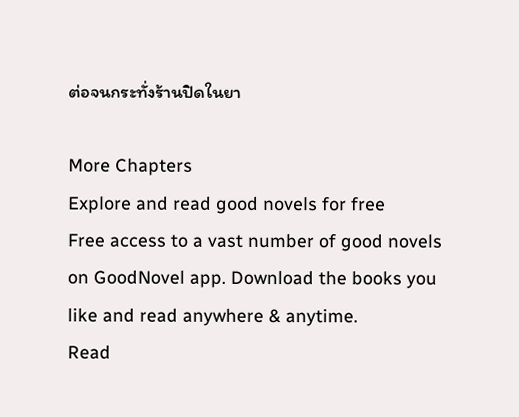ต่อจนกระทั่งร้านปิดในยา

More Chapters
Explore and read good novels for free
Free access to a vast number of good novels on GoodNovel app. Download the books you like and read anywhere & anytime.
Read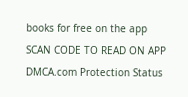books for free on the app
SCAN CODE TO READ ON APP
DMCA.com Protection Status